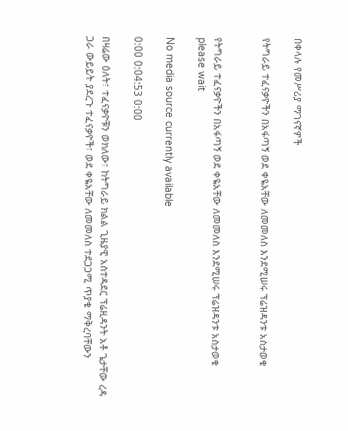በቀላሉ የመሥሪያ ማገናኛዎች

የትግራይ ተፈናቃዮችን በአፋጣኝ ወደ ቀዬአቸው ለመመለስ እንደሚሠሩ ፕሬዝዳንቱ አስታወቁ


የትግራይ ተፈናቃዮችን በአፋጣኝ ወደ ቀዬአቸው ለመመለስ እንደሚሠሩ ፕሬዝዳንቱ አስታወቁ
please wait

No media source currently available

0:00 0:04:53 0:00

በዛሬው ዕለት፣ ተፈናቃዮቹን ወክለው፣ ከትግራይ ክልል ጊዜያዊ አስተዳደር ፕሬዚዳንት አቶ ጌታቸው ረዳ ጋራ ውይይት ያደረጉ ተፈናቃዮች፣ ወደ ቀዬአቸው ለመመለስ ተደጋጋሚ ጥያቄ ማቅረባቸውን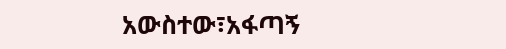አውስተው፣አፋጣኝ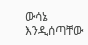ውሳኔ እንዲሰጣቸው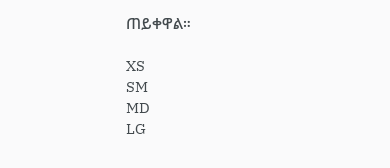ጠይቀዋል።

XS
SM
MD
LG